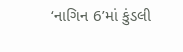‘નાગિન 6’માં કુંડલી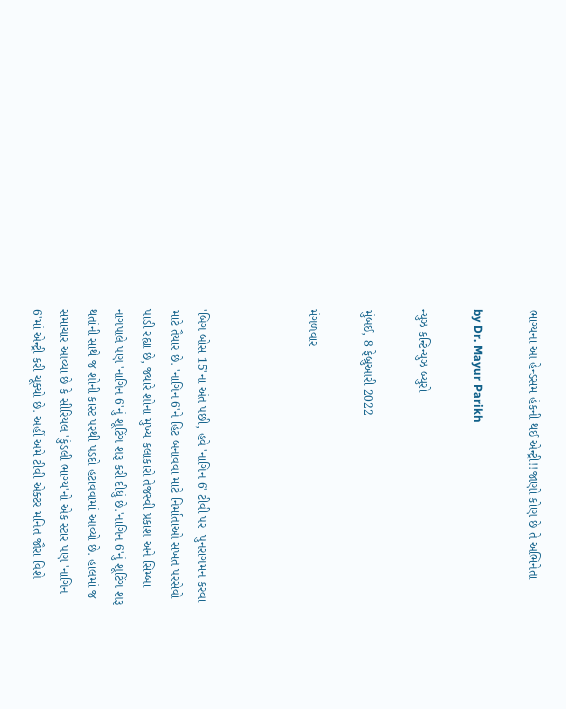ભાગ્યના આ હેન્ડસમ હંકની થઈ એન્ટ્રી!!જાણો કોણ છે તે અભિનેતા

by Dr. Mayur Parikh

ન્યુઝ કન્ટિન્યુઝ બ્યુરો

મુંબઈ, 8 ફેબ્રુઆરી 2022

મંગળવાર



'બિગ બોસ 15'ના અંત પછી, હવે 'નાગિન 6' ટીવી પર  પુનરાગમન કરવા માટે તૈયાર છે. 'નાગિન 6'ને હિટ બનાવવા માટે નિર્માતાઓ સખત પરસેવો પાડી રહ્યા છે, જ્યારે શોના મુખ્ય કલાકારો તેજસ્વી પ્રકાશ અને સિમ્બા નાગપાલે પણ 'નાગિન 6'નું શૂટિંગ શરૂ કરી દીધું છે.'નાગિન 6'નું શૂટિંગ શરૂ થતાંની સાથે જ શોની કાસ્ટ પરથી પડદો હટાવવામાં આવ્યો છે. હાલમાં જ સમાચાર આવ્યા છે કે સીરિયલ 'કુંડલી ભાગ્ય'નો એક સ્ટાર પણ 'નાગિન 6'માં એન્ટ્રી કરી ચૂક્યો છે. અહીં અમે ટીવી એક્ટર મનિત જૌરા વિશે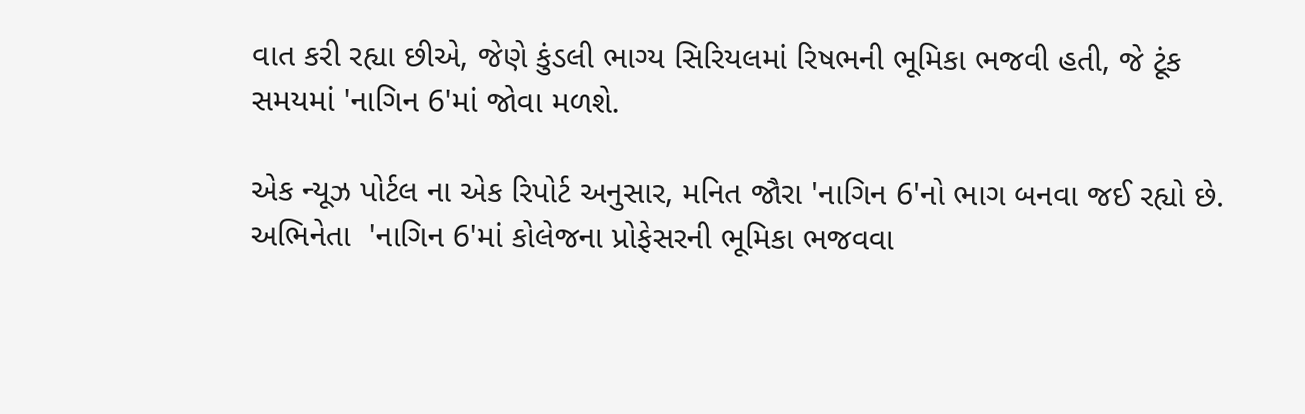વાત કરી રહ્યા છીએ, જેણે કુંડલી ભાગ્ય સિરિયલમાં રિષભની ભૂમિકા ભજવી હતી, જે ટૂંક સમયમાં 'નાગિન 6'માં જોવા મળશે.

એક ન્યૂઝ પોર્ટલ ના એક રિપોર્ટ અનુસાર, મનિત જૌરા 'નાગિન 6'નો ભાગ બનવા જઈ રહ્યો છે. અભિનેતા  'નાગિન 6'માં કોલેજના પ્રોફેસરની ભૂમિકા ભજવવા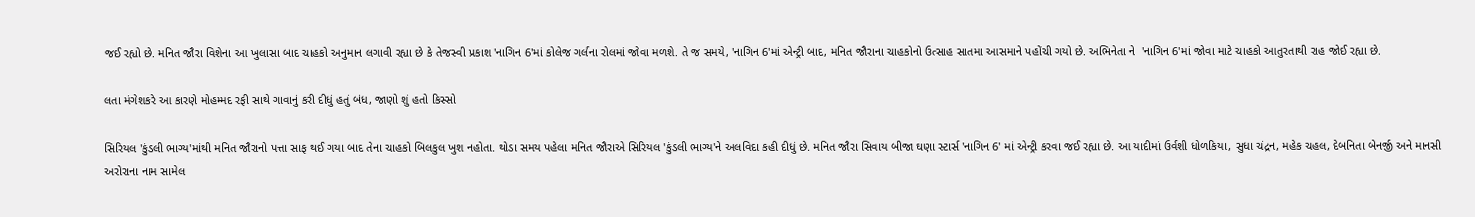જઈ રહ્યો છે. મનિત જૌરા વિશેના આ ખુલાસા બાદ ચાહકો અનુમાન લગાવી રહ્યા છે કે તેજસ્વી પ્રકાશ 'નાગિન 6'માં કોલેજ ગર્લના રોલમાં જોવા મળશે. તે જ સમયે, 'નાગિન 6'માં એન્ટ્રી બાદ, મનિત જૌરાના ચાહકોનો ઉત્સાહ સાતમા આસમાને પહોંચી ગયો છે. અભિનેતા ને  'નાગિન 6'માં જોવા માટે ચાહકો આતુરતાથી રાહ જોઈ રહ્યા છે.

લતા મંગેશકરે આ કારણે મોહમ્મદ રફી સાથે ગાવાનું કરી દીધું હતું બંધ, જાણો શું હતો કિસ્સો

સિરિયલ 'કુંડલી ભાગ્ય'માંથી મનિત જૌરાનો પત્તા સાફ થઈ ગયા બાદ તેના ચાહકો બિલકુલ ખુશ નહોતા. થોડા સમય પહેલા મનિત જૌરાએ સિરિયલ 'કુંડલી ભાગ્ય'ને અલવિદા કહી દીધું છે. મનિત જૌરા સિવાય બીજા ઘણા સ્ટાર્સ 'નાગિન 6' માં એન્ટ્રી કરવા જઈ રહ્યા છે. આ યાદીમાં ઉર્વશી ધોળકિયા, સુધા ચંદ્રન, મહેક ચહલ, દેબનિતા બેનર્જી અને માનસી અરોરાના નામ સામેલ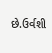છે.ઉર્વશી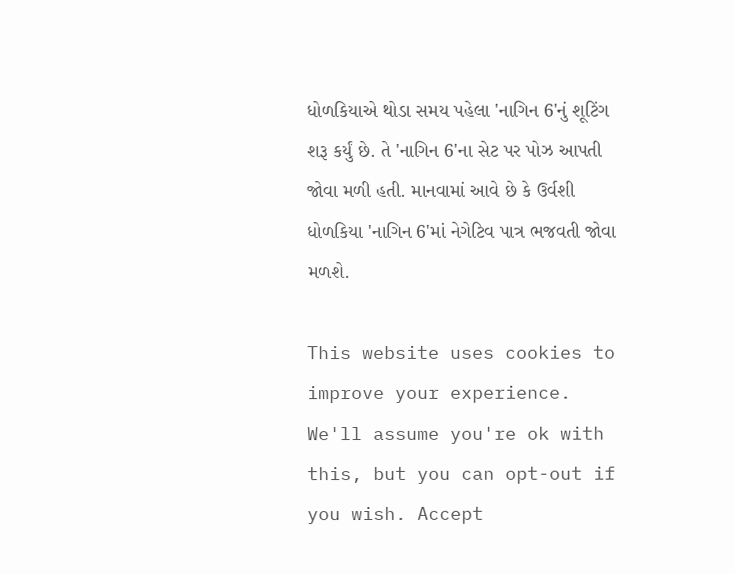ધોળકિયાએ થોડા સમય પહેલા 'નાગિન 6'નું શૂટિંગ શરૂ કર્યું છે. તે 'નાગિન 6'ના સેટ પર પોઝ આપતી જોવા મળી હતી. માનવામાં આવે છે કે ઉર્વશી ધોળકિયા 'નાગિન 6'માં નેગેટિવ પાત્ર ભજવતી જોવા મળશે.

This website uses cookies to improve your experience. We'll assume you're ok with this, but you can opt-out if you wish. Accept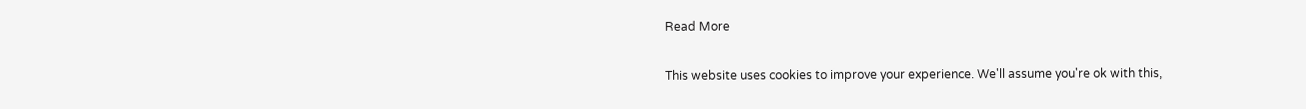Read More

This website uses cookies to improve your experience. We'll assume you're ok with this,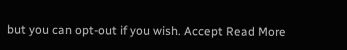but you can opt-out if you wish. Accept Read More